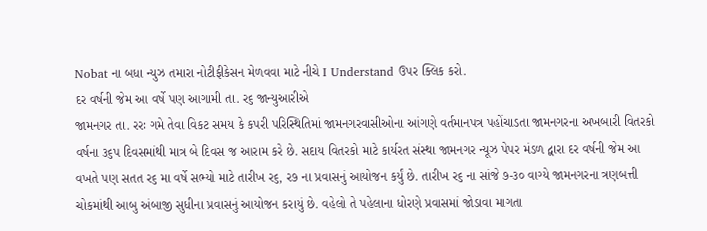Nobat ના બધા ન્યુઝ તમારા નોટીફીકેસન મેળવવા માટે નીચે I Understand ઉપર ક્લિક કરો.
દર વર્ષની જેમ આ વર્ષે પણ આગામી તા. ર૬ જાન્યુઆરીએ
જામનગર તા. રરઃ ગમે તેવા વિકટ સમય કે કપરી પરિસ્થિતિમાં જામનગરવાસીઓના આંગણે વર્તમાનપત્ર પહોંચાડતા જામનગરના અખબારી વિતરકો વર્ષના ૩૬પ દિવસમાંથી માત્ર બે દિવસ જ આરામ કરે છે. સદાય વિતરકો માટે કાર્યરત સંસ્થા જામનગર ન્યૂઝ પેપર મંડળ દ્વારા દર વર્ષની જેમ આ વખતે પણ સતત ર૬ મા વર્ષે સભ્યો માટે તારીખ ર૬, ર૭ ના પ્રવાસનું આયોજન કર્યું છે. તારીખ ર૬ ના સાંજે ૭-૩૦ વાગ્યે જામનગરના ત્રણબત્તી ચોકમાંથી આબુ અંબાજી સુધીના પ્રવાસનું આયોજન કરાયું છે. વહેલો તે પહેલાના ધોરણે પ્રવાસમાં જોડાવા માગતા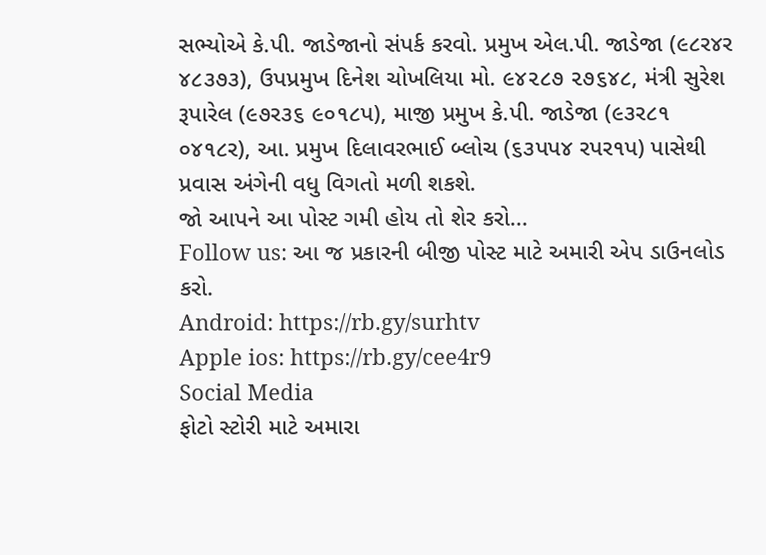સભ્યોએ કે.પી. જાડેજાનો સંપર્ક કરવો. પ્રમુખ એલ.પી. જાડેજા (૯૮ર૪ર ૪૮૩૭૩), ઉપપ્રમુખ દિનેશ ચોખલિયા મો. ૯૪૨૮૭ ૨૭૬૪૮, મંત્રી સુરેશ રૂપારેલ (૯૭ર૩૬ ૯૦૧૮પ), માજી પ્રમુખ કે.પી. જાડેજા (૯૩ર૮૧ ૦૪૧૮ર), આ. પ્રમુખ દિલાવરભાઈ બ્લોચ (૬૩પપ૪ રપર૧પ) પાસેથી પ્રવાસ અંગેની વધુ વિગતો મળી શકશે.
જો આપને આ પોસ્ટ ગમી હોય તો શેર કરો...
Follow us: આ જ પ્રકારની બીજી પોસ્ટ માટે અમારી એપ ડાઉનલોડ કરો.
Android: https://rb.gy/surhtv
Apple ios: https://rb.gy/cee4r9
Social Media
ફોટો સ્ટોરી માટે અમારા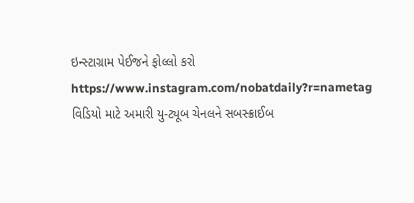ઇન્સ્ટાગ્રામ પેઈજને ફોલ્લો કરો
https://www.instagram.com/nobatdaily?r=nametag
વિડિયો માટે અમારી યુ-ટ્યૂબ ચેનલને સબસ્ક્રાઈબ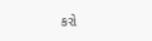કરો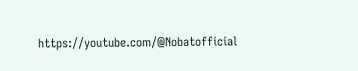https://youtube.com/@Nobatofficial